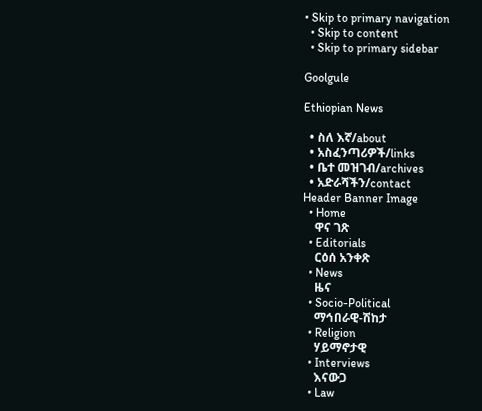• Skip to primary navigation
  • Skip to content
  • Skip to primary sidebar

Goolgule

Ethiopian News

  • ስለ እኛ/about
  • አስፈንጣሪዎች/links
  • ቤተ መዝገብ/archives
  • አድራሻችን/contact
Header Banner Image
  • Home
    ዋና ገጽ
  • Editorials
    ርዕሰ አንቀጽ
  • News
    ዜና
  • Socio-Political
    ማኅበራዊ-ሽከታ
  • Religion
    ሃይማኖታዊ
  • Interviews
    እናውጋ
  • Law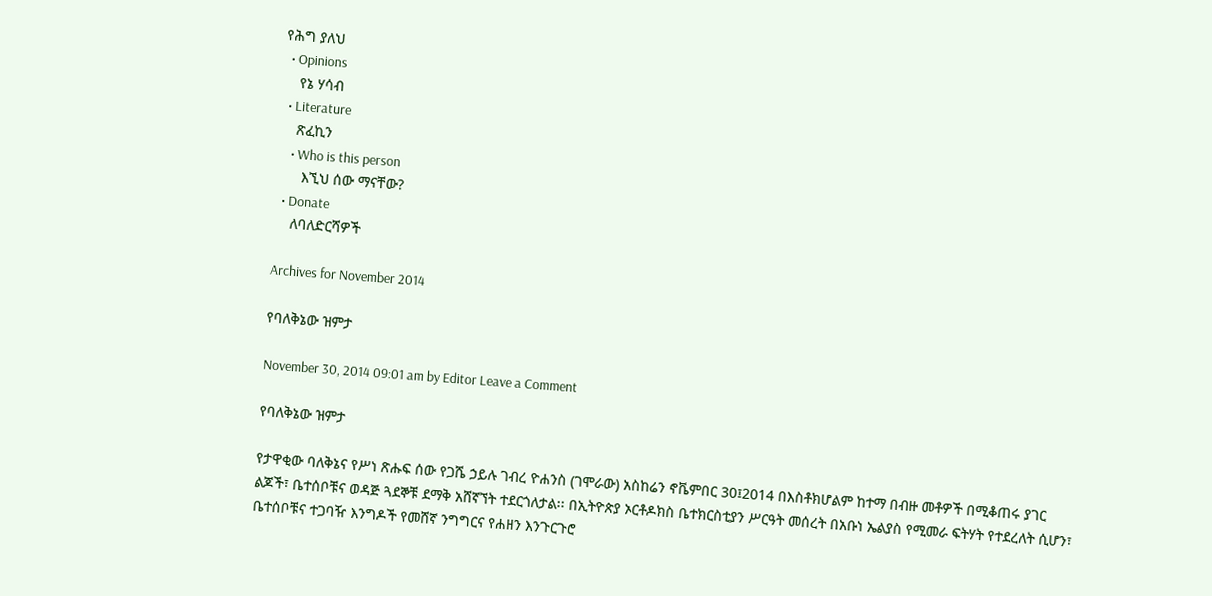የሕግ ያለህ
  • Opinions
    የኔ ሃሳብ
  • Literature
    ጽፈኪን
    • Who is this person
      እኚህ ሰው ማናቸው?
  • Donate
    ለባለድርሻዎች

Archives for November 2014

የባለቅኔው ዝምታ

November 30, 2014 09:01 am by Editor Leave a Comment

የባለቅኔው ዝምታ

የታዋቂው ባለቅኔና የሥነ ጽሑፍ ሰው የጋሼ ኃይሉ ገብረ ዮሐንስ (ገሞራው) አስከሬን ኖቬምበር 30፤2014 በእስቶክሆልም ከተማ በብዙ መቶዎች በሚቆጠሩ ያገር ልጆች፣ ቤተሰቦቹና ወዳጅ ጓደኞቹ ደማቅ አሸኛኘት ተደርጎለታል፡፡ በኢትዮጵያ ኦርቶዶክስ ቤተክርስቲያን ሥርዓት መሰረት በአቡነ ኤልያስ የሚመራ ፍትሃት የተደረለት ሲሆን፣ ቤተሰቦቹና ተጋባዥ እንግዶች የመሸኛ ንግግርና የሐዘን እንጉርጉሮ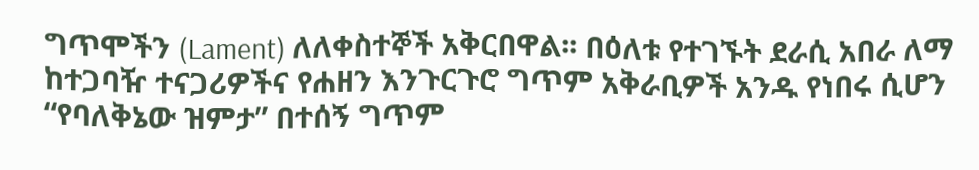ግጥሞችን (Lament) ለለቀስተኞች አቅርበዋል፡፡ በዕለቱ የተገኙት ደራሲ አበራ ለማ ከተጋባዥ ተናጋሪዎችና የሐዘን እንጉርጉሮ ግጥም አቅራቢዎች አንዱ የነበሩ ሲሆን “የባለቅኔው ዝምታ” በተሰኝ ግጥም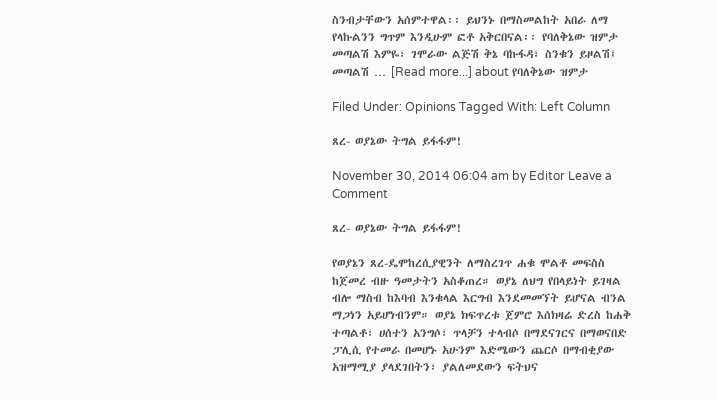ስንብታቸውን አሰምተዋል፡፡ ይህንኑ በማስመልከት አበራ ለማ የላኩልንን ግጥም እንዲሁም ፎቶ አቅርበናል፡፡ የባለቅኔው ዝምታ መጣልሽ እምዬ፣ ገሞራው ልጅሽ ቅኔ ባኩፋዳ፣ ስንቁን ይዞልሽ፤ መጣልሽ … [Read more...] about የባለቅኔው ዝምታ

Filed Under: Opinions Tagged With: Left Column

ጸረ- ወያኔው ትግል ይፋፋም!

November 30, 2014 06:04 am by Editor Leave a Comment

ጸረ- ወያኔው ትግል ይፋፋም!

የወያኔን ጸረ-ዴሞከረሲያዊንት ለማስረገጥ ሐቁ ሞልቶ መፍስስ ከጀመረ ብዙ ዓመታትን አስቆጠረ። ወያኔ ለህግ የበላይነት ይገዛል ብሎ ማስብ ከእባብ እንቁላል እርግብ እንደመመኘት ይሆናል ብንል ማጋነን አይሆነብንም። ወያኔ ክፍጥረቱ ጀምሮ እሰክዛሬ ድረስ ከሐቅ ተጣልቶ፣ ሀሰተን አንግሶ፣ ጥላቻን ተላብሶ በማደናገርና በማወናበድ ፓሊሲ የተመራ በመሆኑ አሁንም እድሜውን ጨርሶ በማብቂያው አዝማሚያ ያላደገበትን፣ ያልለመደውን ፍትህና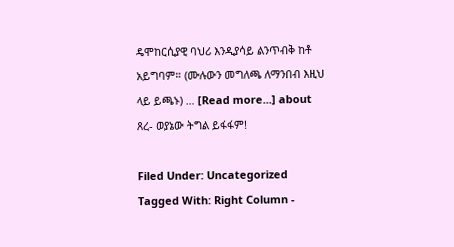ዴሞከርሲያዊ ባህሪ እንዲያሳይ ልንጥብቅ ከቶ አይግባም። (ሙሉውን መግለጫ ለማንበብ እዚህ ላይ ይጫኑ) … [Read more...] about ጸረ- ወያኔው ትግል ይፋፋም!

Filed Under: Uncategorized Tagged With: Right Column -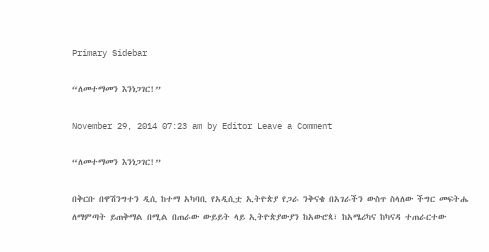Primary Sidebar

“ለመተማመን እንነጋገር!”

November 29, 2014 07:23 am by Editor Leave a Comment

“ለመተማመን እንነጋገር!”

በቅርቡ በዋሽንግተን ዲሲ ከተማ አካባቢ የአዲሲቷ ኢትዮጵያ የጋራ ንቅናቄ በአገራችን ውስጥ ስላለው ችግር መፍትሔ ለማምጣት ይጠቅማል በሚል በጠራው ውይይት ላይ ኢትዮጵያውያን ከአውሮጳ፣ ከአሜሪካና ከካናዳ ተጠራርተው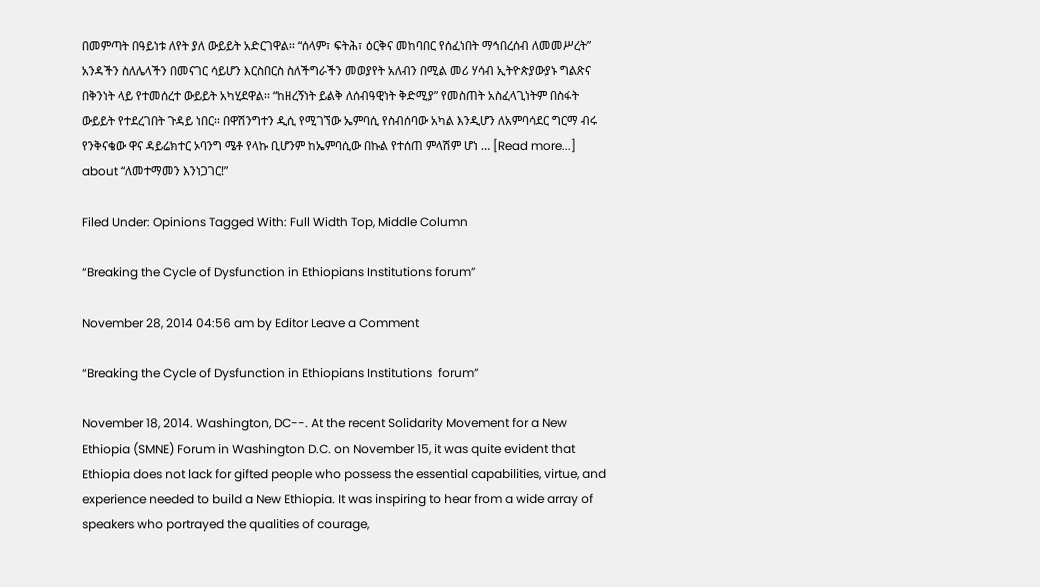በመምጣት በዓይነቱ ለየት ያለ ውይይት አድርገዋል፡፡ “ሰላም፣ ፍትሕ፣ ዕርቅና መከባበር የሰፈነበት ማኅበረሰብ ለመመሥረት” አንዳችን ስለሌላችን በመናገር ሳይሆን እርስበርስ ስለችግራችን መወያየት አለብን በሚል መሪ ሃሳብ ኢትዮጵያውያኑ ግልጽና በቅንነት ላይ የተመሰረተ ውይይት አካሂደዋል፡፡ “ከዘረኝነት ይልቅ ለሰብዓዊነት ቅድሚያ” የመስጠት አስፈላጊነትም በስፋት ውይይት የተደረገበት ጉዳይ ነበር፡፡ በዋሽንግተን ዲሲ የሚገኘው ኤምባሲ የስብሰባው አካል እንዲሆን ለአምባሳደር ግርማ ብሩ የንቅናቄው ዋና ዳይሬክተር ኦባንግ ሜቶ የላኩ ቢሆንም ከኤምባሲው በኩል የተሰጠ ምላሽም ሆነ … [Read more...] about “ለመተማመን እንነጋገር!”

Filed Under: Opinions Tagged With: Full Width Top, Middle Column

“Breaking the Cycle of Dysfunction in Ethiopians Institutions forum”

November 28, 2014 04:56 am by Editor Leave a Comment

“Breaking the Cycle of Dysfunction in Ethiopians Institutions  forum”

November 18, 2014. Washington, DC--. At the recent Solidarity Movement for a New Ethiopia (SMNE) Forum in Washington D.C. on November 15, it was quite evident that Ethiopia does not lack for gifted people who possess the essential capabilities, virtue, and experience needed to build a New Ethiopia. It was inspiring to hear from a wide array of speakers who portrayed the qualities of courage,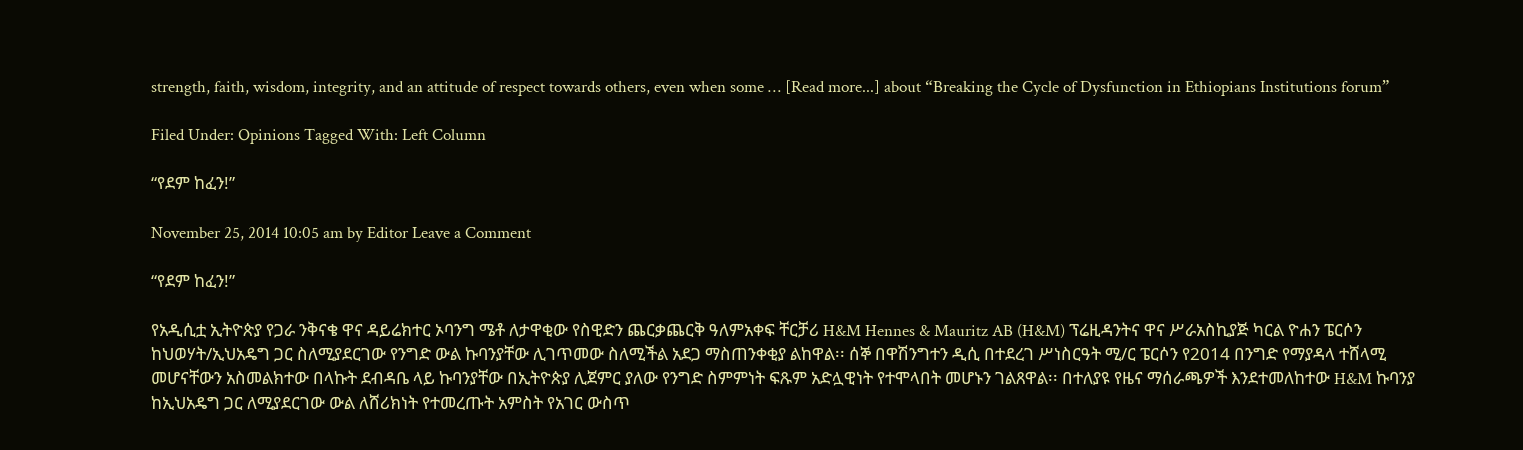strength, faith, wisdom, integrity, and an attitude of respect towards others, even when some … [Read more...] about “Breaking the Cycle of Dysfunction in Ethiopians Institutions forum”

Filed Under: Opinions Tagged With: Left Column

“የደም ከፈን!”

November 25, 2014 10:05 am by Editor Leave a Comment

“የደም ከፈን!”

የአዲሲቷ ኢትዮጵያ የጋራ ንቅናቄ ዋና ዳይሬክተር ኦባንግ ሜቶ ለታዋቂው የስዊድን ጨርቃጨርቅ ዓለምአቀፍ ቸርቻሪ H&M Hennes & Mauritz AB (H&M) ፕሬዚዳንትና ዋና ሥራአስኪያጅ ካርል ዮሐን ፔርሶን ከህወሃት/ኢህአዴግ ጋር ስለሚያደርገው የንግድ ውል ኩባንያቸው ሊገጥመው ስለሚችል አደጋ ማስጠንቀቂያ ልከዋል፡፡ ሰኞ በዋሽንግተን ዲሲ በተደረገ ሥነስርዓት ሚ/ር ፔርሶን የ2014 በንግድ የማያዳላ ተሸላሚ መሆናቸውን አስመልክተው በላኩት ደብዳቤ ላይ ኩባንያቸው በኢትዮጵያ ሊጀምር ያለው የንግድ ስምምነት ፍጹም አድሏዊነት የተሞላበት መሆኑን ገልጸዋል፡፡ በተለያዩ የዜና ማሰራጫዎች እንደተመለከተው H&M ኩባንያ ከኢህአዴግ ጋር ለሚያደርገው ውል ለሸሪክነት የተመረጡት አምስት የአገር ውስጥ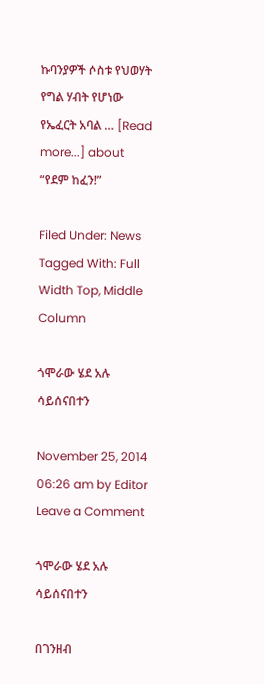ኩባንያዎች ሶስቱ የህወሃት የግል ሃብት የሆነው የኤፈርት አባል … [Read more...] about “የደም ከፈን!”

Filed Under: News Tagged With: Full Width Top, Middle Column

ጎሞራው ሄደ አሉ ሳይሰናበተን

November 25, 2014 06:26 am by Editor Leave a Comment

ጎሞራው ሄደ አሉ ሳይሰናበተን

በገንዘብ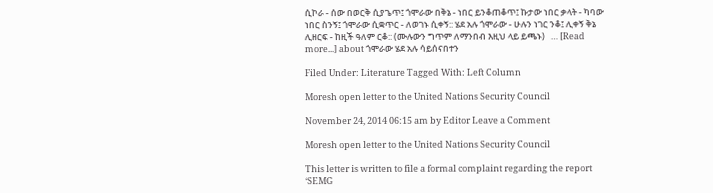ሲኮራ - ሰው በወርቅ ሲያጌጥ፤ ጎሞራው በቅኔ - ነበር ይንቆጠቆጥ፤ ኩታው ነበር ቃላት - ካባው ነበር ስንኝ፤ ጎሞራው ሲቋጥር - ለወገኑ ሲቀኝ:: ሄደ አሉ ጎሞራው - ሁሉን ነገር ንቆ፤ ሊቀኝ ቅኔ ሊዘርፍ - ከዚች ዓለም ርቆ:: (ሙሉውን ግጥም ለማንበብ እዚህ ላይ ይጫኑ)   … [Read more...] about ጎሞራው ሄደ አሉ ሳይሰናበተን

Filed Under: Literature Tagged With: Left Column

Moresh open letter to the United Nations Security Council

November 24, 2014 06:15 am by Editor Leave a Comment

Moresh open letter to the United Nations Security Council

This letter is written to file a formal complaint regarding the report ‘SEMG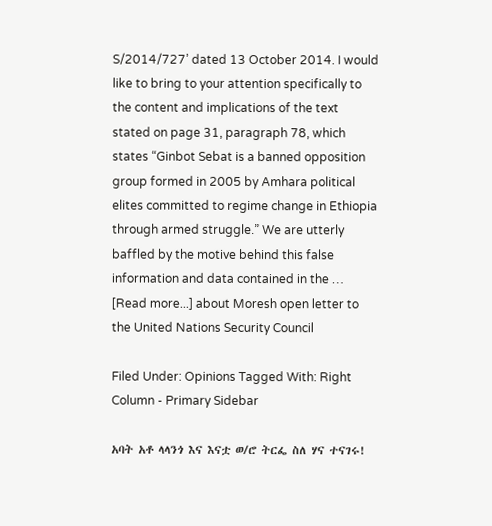S/2014/727’ dated 13 October 2014. I would like to bring to your attention specifically to the content and implications of the text stated on page 31, paragraph 78, which states “Ginbot Sebat is a banned opposition group formed in 2005 by Amhara political elites committed to regime change in Ethiopia through armed struggle.” We are utterly baffled by the motive behind this false information and data contained in the … [Read more...] about Moresh open letter to the United Nations Security Council

Filed Under: Opinions Tagged With: Right Column - Primary Sidebar

አባት አቶ ላላንጎ እና እናቷ ወ/ሮ ትርፌ ስለ ሃና ተናገሩ!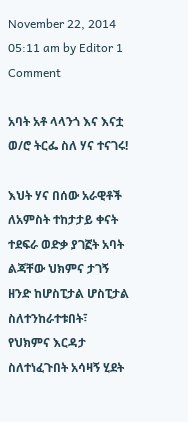November 22, 2014 05:11 am by Editor 1 Comment

አባት አቶ ላላንጎ እና እናቷ ወ/ሮ ትርፌ ስለ ሃና ተናገሩ!

እህት ሃና በሰው አራዊቶች ለአምስት ተከታታይ ቀናት ተደፍራ ወድቃ ያገኟት አባት ልጃቸው ህክምና ታገኝ ዘንድ ከሆስፒታል ሆስፒታል ስለተንከራተቱበት፣ የህክምና እርዳታ ስለተነፈጉበት አሳዛኝ ሂደት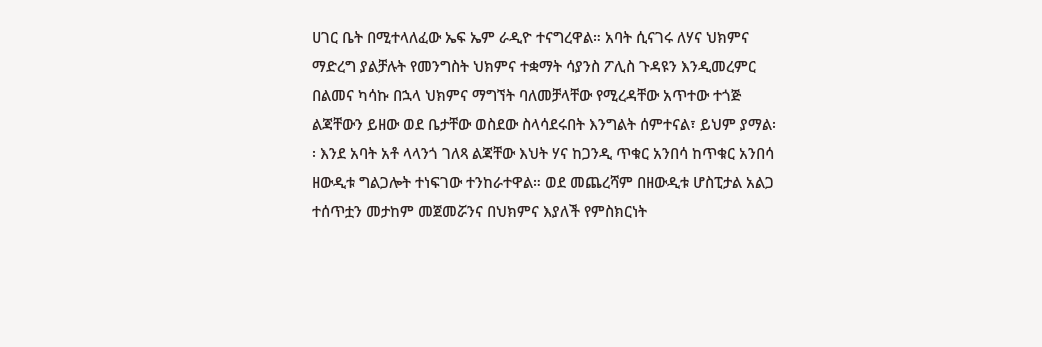ሀገር ቤት በሚተላለፈው ኤፍ ኤም ራዲዮ ተናግረዋል። አባት ሲናገሩ ለሃና ህክምና ማድረግ ያልቻሉት የመንግስት ህክምና ተቋማት ሳያንስ ፖሊስ ጉዳዩን እንዲመረምር በልመና ካሳኩ በኋላ ህክምና ማግኘት ባለመቻላቸው የሚረዳቸው አጥተው ተጎጅ ልጃቸውን ይዘው ወደ ቤታቸው ወስደው ስላሳደሩበት እንግልት ሰምተናል፣ ይህም ያማል፡፡ እንደ አባት አቶ ላላንጎ ገለጻ ልጃቸው እህት ሃና ከጋንዲ ጥቁር አንበሳ ከጥቁር አንበሳ ዘውዲቱ ግልጋሎት ተነፍገው ተንከራተዋል። ወደ መጨረሻም በዘውዲቱ ሆስፒታል አልጋ ተሰጥቷን መታከም መጀመሯንና በህክምና እያለች የምስክርነት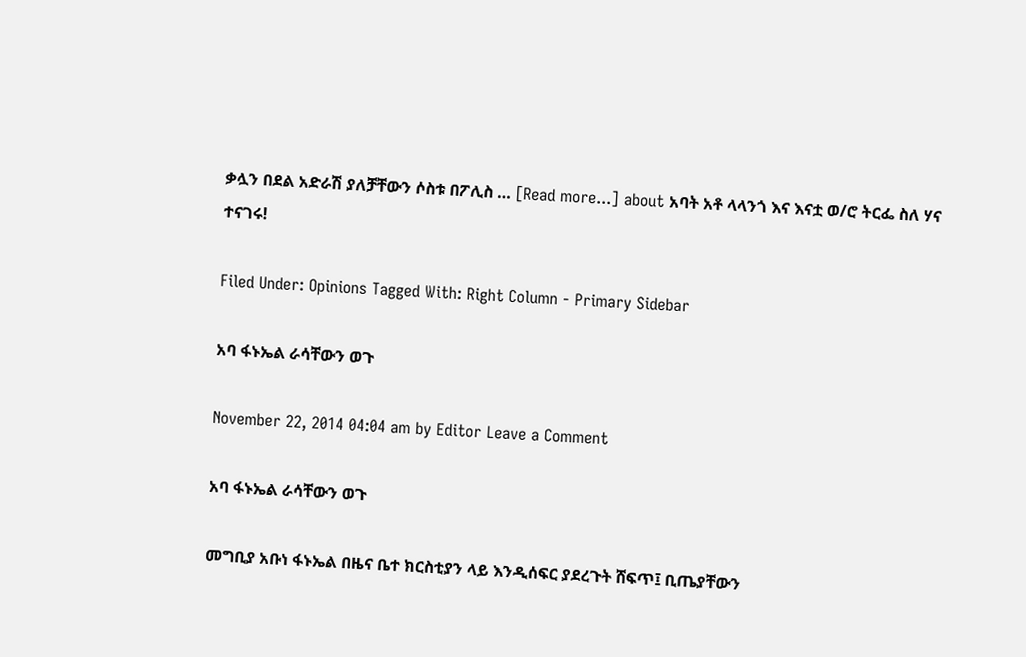ቃሏን በደል አድራሽ ያለቻቸውን ሶስቱ በፖሊስ … [Read more...] about አባት አቶ ላላንጎ እና እናቷ ወ/ሮ ትርፌ ስለ ሃና ተናገሩ!

Filed Under: Opinions Tagged With: Right Column - Primary Sidebar

አባ ፋኑኤል ራሳቸውን ወጉ

November 22, 2014 04:04 am by Editor Leave a Comment

አባ ፋኑኤል ራሳቸውን ወጉ

መግቢያ አቡነ ፋኑኤል በዜና ቤተ ክርስቲያን ላይ እንዲሰፍር ያደረጉት ሸፍጥ፤ ቢጤያቸውን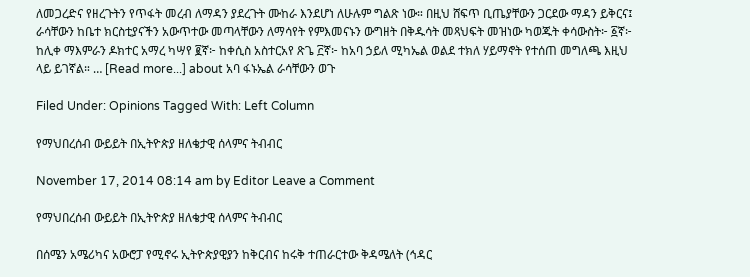ለመጋረድና የዘረጉትን የጥፋት መረብ ለማዳን ያደረጉት ሙከራ እንደሆነ ለሁሉም ግልጽ ነው። በዚህ ሸፍጥ ቢጤያቸውን ጋርደው ማዳን ይቅርና፤ ራሳቸውን ከቤተ ክርስቲያናችን አውጥተው መጣላቸውን ለማሳየት የምእመናኑን ውግዘት በቅዱሳት መጻህፍት መዝነው ካወጁት ቀሳውስት፦ ፩ኛ፦ ከሊቀ ማእምራን ዶክተር አማረ ካሣየ ፪ኛ፦ ከቀሲስ አስተርአየ ጽጌ ፫ኛ፦ ከአባ ኃይለ ሚካኤል ወልደ ተክለ ሃይማኖት የተሰጠ መግለጫ እዚህ ላይ ይገኛል። … [Read more...] about አባ ፋኑኤል ራሳቸውን ወጉ

Filed Under: Opinions Tagged With: Left Column

የማህበረሰብ ውይይት በኢትዮጵያ ዘለቄታዊ ሰላምና ትብብር

November 17, 2014 08:14 am by Editor Leave a Comment

የማህበረሰብ ውይይት በኢትዮጵያ ዘለቄታዊ ሰላምና ትብብር

በሰሜን አሜሪካና አውሮፓ የሚኖሩ ኢትዮጵያዊያን ከቅርብና ከሩቅ ተጠራርተው ቅዳሜለት (ኅዳር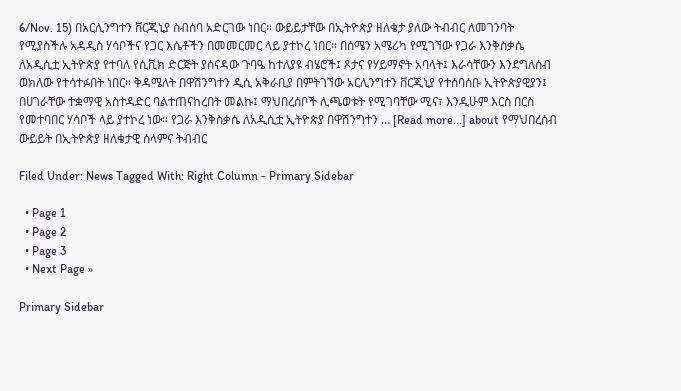6/Nov. 15) በአርሊንግተን ቨርጂኒያ ስብሰባ አድርገው ነበር። ውይይታቸው በኢትዮጵያ ዘለቄታ ያለው ትብብር ለመገንባት የሚያስችሉ አዳዲስ ሃሳቦችና የጋር እሴቶችን በመመርመር ላይ ያተኮረ ነበር። በሰሜን አሜሪካ የሚገኘው የጋራ እንቅስቃሴ ለአዲሲቷ ኢትዮጵያ የተባለ የሲቪክ ድርጅት ያሰናዳው ጉባዔ ከተለያዩ ብሄሮች፤ ጾታና የሃይማኖት አባላት፤ እራሳቸውን እንደግለሰብ ወክለው የተሳተፉበት ነበር። ቅዳሜለት በዋሽንግተን ዲሲ አቅራቢያ በምትገኘው አርሊንግተን ቨርጂኒያ የተሰባሰቡ ኢትዮጵያዊያን፤ በሀገራቸው ተቋማዊ አስተዳድር ባልተጠናከረበት መልኩ፤ ማህበረሰቦች ሊጫወቱት የሚገባቸው ሚና፣ እንዲሁም እርስ በርስ የመተባበር ሃሳቦች ላይ ያተኮረ ነው። የጋራ እንቅስቃሴ ለአዲሲቷ ኢትዮጵያ በዋሽንግተን … [Read more...] about የማህበረሰብ ውይይት በኢትዮጵያ ዘለቄታዊ ሰላምና ትብብር

Filed Under: News Tagged With: Right Column - Primary Sidebar

  • Page 1
  • Page 2
  • Page 3
  • Next Page »

Primary Sidebar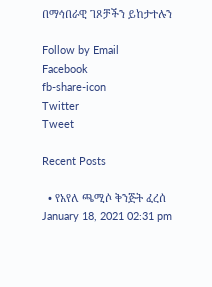በማኅበራዊ ገጾቻችን ይከታተሉን

Follow by Email
Facebook
fb-share-icon
Twitter
Tweet

Recent Posts

  • የአየለ ጫሚሶ ቅንጅት ፈረሰ January 18, 2021 02:31 pm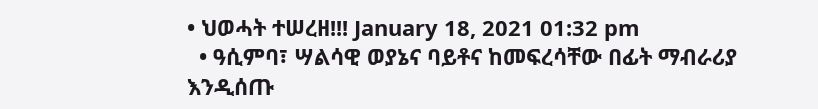• ህወሓት ተሠረዘ!!! January 18, 2021 01:32 pm
  • ዓሲምባ፣ ሣልሳዊ ወያኔና ባይቶና ከመፍረሳቸው በፊት ማብራሪያ እንዲሰጡ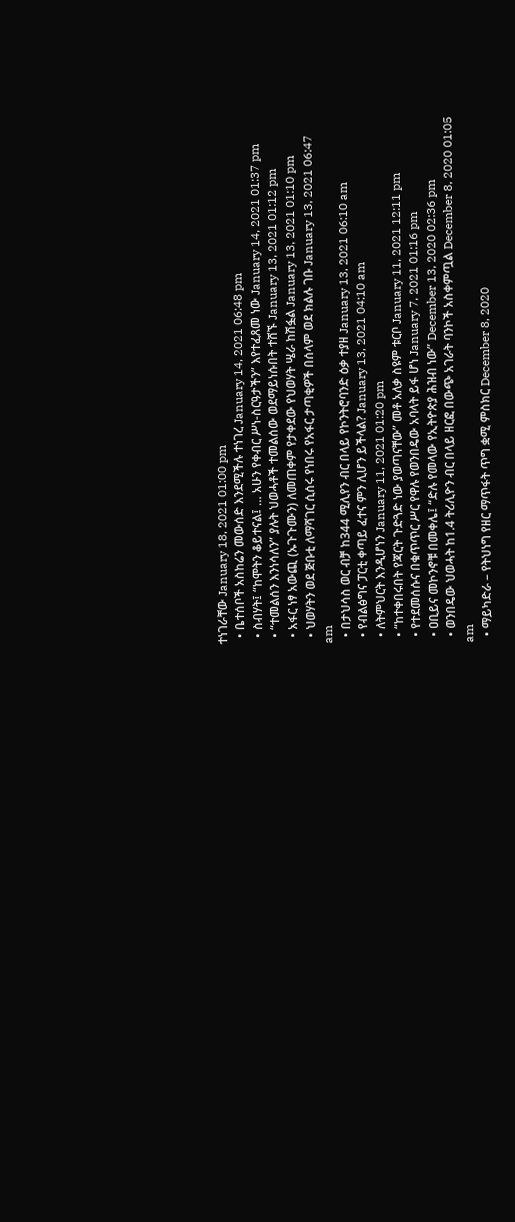ተነገራቸው January 18, 2021 01:00 pm
  • ቤተሰቦች አስከሬን መውሰድ እንደሚችሉ ተነገረ January 14, 2021 06:48 pm
  • ስብሃት፤ “ከሞትን ቆይተናል፤ … አሁን የቀብር ሥነ-ስርዓታችን” እየተፈጸመ ነው January 14, 2021 01:37 pm
  • “ተመልሰን እንነሳለን” ያሉት ህወሓቶች ተመልሰው ወደማይነሱበት ተሸኙ January 13, 2021 01:12 pm
  • አፋር ነፃ አውጪ (ኡጉጉሙን) ለመጠቀም የታቀደው የህወሃት ሤራ ከሽፏል January 13, 2021 01:10 pm
  • ህወሃትን ወደ ጅቡቲ ለማሻገር ሲሰሩ የነበሩ የአፋር ታጣቂዎች በሰላም ወደ ክልሉ ገቡ January 13, 2021 06:47 am
  • በታህሳስ ወር ብቻ ከ344 ሚሊየን ብር በላይ የኮንትሮባንድ ዕቃ ተያዘ January 13, 2021 06:10 am
  • የብልፅግና ፓርቲ ቀጣይ ፈተና ምን ሊሆን ይችላል? January 13, 2021 04:10 am
  • ለትምህርት እንዲሆነን January 11, 2021 01:20 pm
  • “ከተቀበሩበት የጃርት ጉድጓድ ነው ያወጣናቸው” መቶ አለቃ ስዩም ቱርቦ January 11, 2021 12:11 pm
  • የተደመሰሱና በቁጥጥር ሥር የዋሉ የወንበዴው አባላት ይፋ ሆነ January 7, 2021 01:16 pm
  • ዐቢይና መኮንኖቹ በመቀሌ፤ “ድሉ የመላው የኢትዮጵያ ሕዝብ ነው” December 13, 2020 02:36 pm
  • ወንበዴው ህወሓት ከ1.4 ትሪሊዮን ብር በላይ ዘርፎ በውጭ አገራት ባንኮች አስቀምጧል December 8, 2020 01:05 am
  • ማይካድራ – የትህነግ የዘር ማጥፋት ጥግ ቋሚ ምስክር December 8, 2020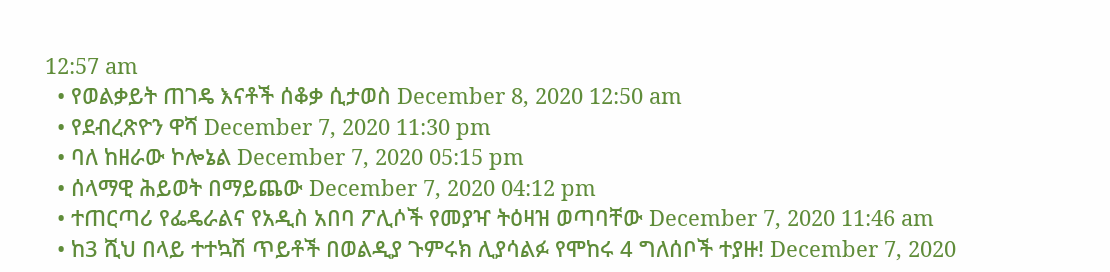12:57 am
  • የወልቃይት ጠገዴ እናቶች ሰቆቃ ሲታወስ December 8, 2020 12:50 am
  • የደብረጽዮን ዋሻ December 7, 2020 11:30 pm
  • ባለ ከዘራው ኮሎኔል December 7, 2020 05:15 pm
  • ሰላማዊ ሕይወት በማይጨው December 7, 2020 04:12 pm
  • ተጠርጣሪ የፌዴራልና የአዲስ አበባ ፖሊሶች የመያዣ ትዕዛዝ ወጣባቸው December 7, 2020 11:46 am
  • ከ3 ሺህ በላይ ተተኳሽ ጥይቶች በወልዲያ ጉምሩክ ሊያሳልፉ የሞከሩ 4 ግለሰቦች ተያዙ! December 7, 2020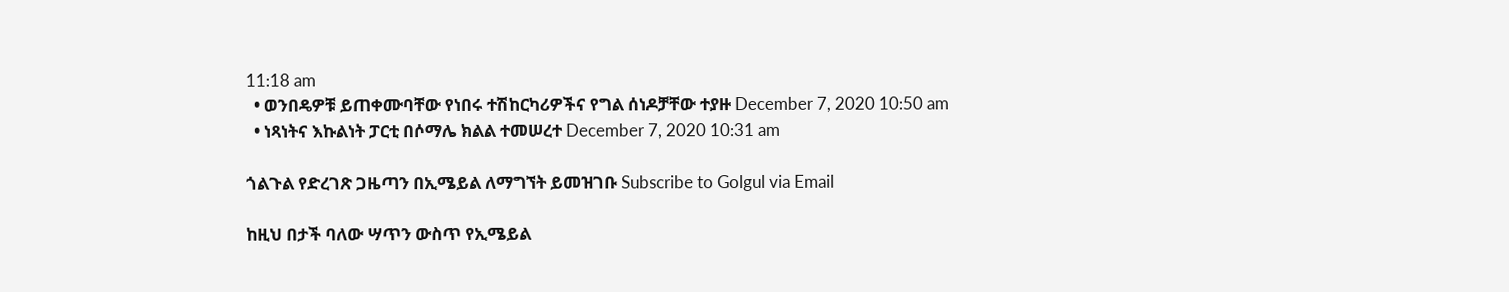11:18 am
  • ወንበዴዎቹ ይጠቀሙባቸው የነበሩ ተሽከርካሪዎችና የግል ሰነዶቻቸው ተያዙ December 7, 2020 10:50 am
  • ነጻነትና እኩልነት ፓርቲ በሶማሌ ክልል ተመሠረተ December 7, 2020 10:31 am

ጎልጉል የድረገጽ ጋዜጣን በኢሜይል ለማግኘት ይመዝገቡ Subscribe to Golgul via Email

ከዚህ በታች ባለው ሣጥን ውስጥ የኢሜይል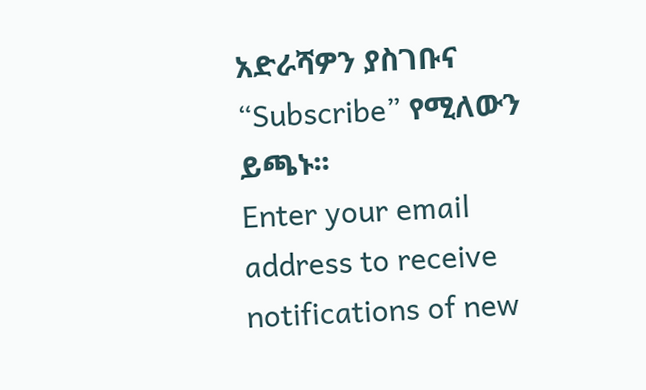አድራሻዎን ያስገቡና “Subscribe” የሚለውን ይጫኑ፡፡
Enter your email address to receive notifications of new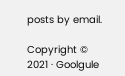posts by email.

Copyright © 2021 · Goolgule